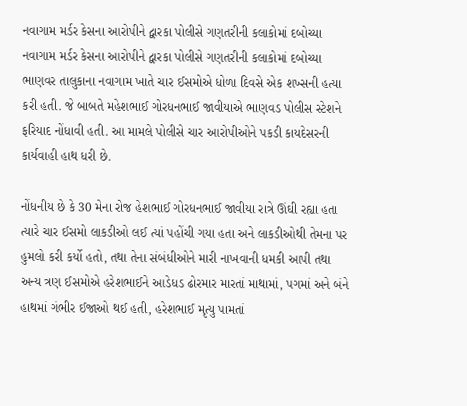નવાગામ મર્ડર કેસના આરોપીને દ્વારકા પોલીસે ગણતરીની કલાકોમાં દબોચ્યા
નવાગામ મર્ડર કેસના આરોપીને દ્વારકા પોલીસે ગણતરીની કલાકોમાં દબોચ્યા
ભાણવર તાલુકાના નવાગામ ખાતે ચાર ઈસમોએ ધોળા દિવસે એક શખ્સની હત્યા કરી હતી. જે બાબતે મહેશભાઈ ગોરધનભાઈ જાવીયાએ ભાણવડ પોલીસ સ્ટેશને ફરિયાદ નોંધાવી હતી. આ મામલે પોલીસે ચાર આરોપીઓને પકડી કાયદેસરની કાર્યવાહી હાથ ધરી છે.

નોંધનીય છે કે 30 મેના રોજ હેશભાઈ ગોરધનભાઈ જાવીયા રાત્રે ઊંઘી રહ્યા હતા ત્યારે ચાર ઈસમો લાકડીઓ લઈ ત્યાં પહોંચી ગયા હતા અને લાકડીઓથી તેમના પર હુમલો કરી કર્યો હતો, તથા તેના સંબંધીઓને મારી નાખવાની ધમકી આપી તથા અન્ય ત્રણ ઈસમોએ હરેશભાઈને આડેધડ ઢોરમાર મારતાં માથામાં, પગમાં અને બંને હાથમાં ગંભીર ઈજાઓ થઈ હતી, હરેશભાઈ મૃત્યુ પામતાં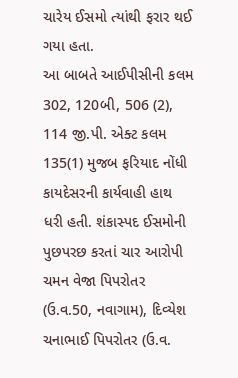ચારેય ઈસમો ત્યાંથી ફરાર થઈ ગયા હતા.
આ બાબતે આઈપીસીની કલમ 302, 120બી, 506 (2), 114 જી.પી. એક્ટ કલમ 135(1) મુજબ ફરિયાદ નોંધી કાયદેસરની કાર્યવાહી હાથ ધરી હતી. શંકાસ્પદ ઈસમોની પુછપરછ કરતાં ચાર આરોપી ચમન વેજા પિપરોતર (ઉ.વ.50, નવાગામ), દિવ્યેશ ચનાભાઈ પિપરોતર (ઉ.વ.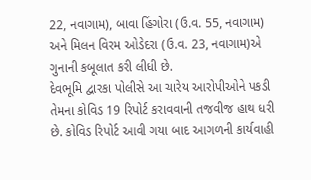22, નવાગામ), બાવા હિંગોરા (ઉ.વ. 55, નવાગામ) અને મિલન વિરમ ઓડેદરા (ઉ.વ. 23, નવાગામ)એ ગુનાની કબૂલાત કરી લીધી છે.
દેવભૂમિ દ્વારકા પોલીસે આ ચારેય આરોપીઓને પકડી તેમના કોવિડ 19 રિપોર્ટ કરાવવાની તજવીજ હાથ ધરી છે. કોવિડ રિપોર્ટ આવી ગયા બાદ આગળની કાર્યવાહી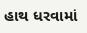હાથ ધરવામાં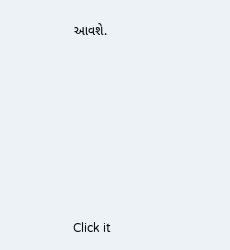આવશે.












Click it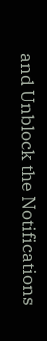and Unblock the Notifications